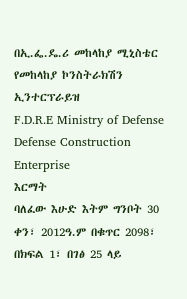በኢ.ፌ.ዴ.ሪ መከላከያ ሚኒስቴር
የመከላከያ ኮንስትራክሽን ኢንተርፕራይዝ
F.D.R.E Ministry of Defense
Defense Construction Enterprise
እርማት
ባለፈው እሁድ እትም ግንቦት 30 ቀን፣ 2012ዓ.ም በቁጥር 2098፣ በክፍል 1፣ በገፅ 25 ላይ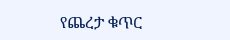የጨረታ ቁጥር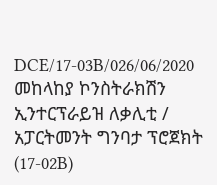DCE/17-03B/026/06/2020 መከላከያ ኮንስትራክሽን ኢንተርፕራይዝ ለቃሊቲ / አፓርትመንት ግንባታ ፕሮጀክት (17-02B)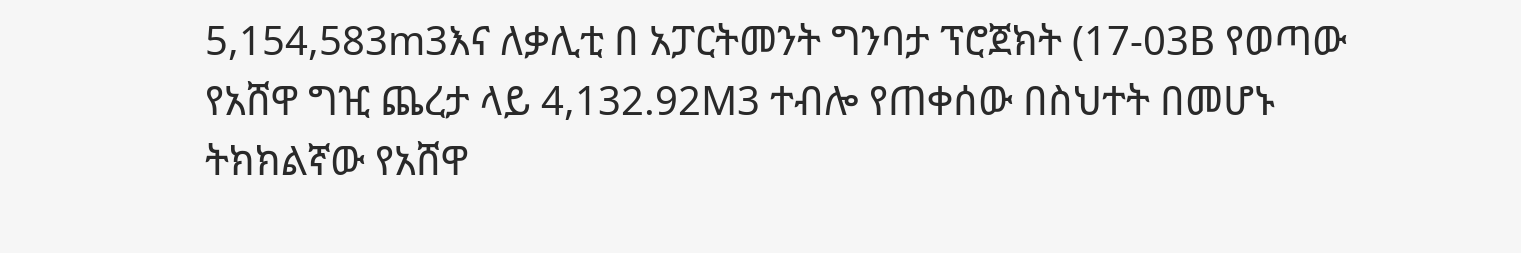5,154,583m3እና ለቃሊቲ በ አፓርትመንት ግንባታ ፕሮጀክት (17-03B የወጣው የአሸዋ ግዢ ጨረታ ላይ 4,132.92M3 ተብሎ የጠቀሰው በስህተት በመሆኑ ትክክልኛው የአሸዋ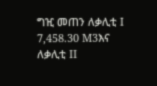ግዢ መጠን ለቃሊቲ I 7,458.30 M3እና ለቃሊቲ II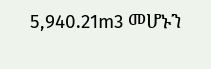5,940.21m3 መሆኑን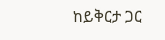ከይቅርታ ጋር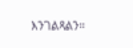እንገልጻልን።